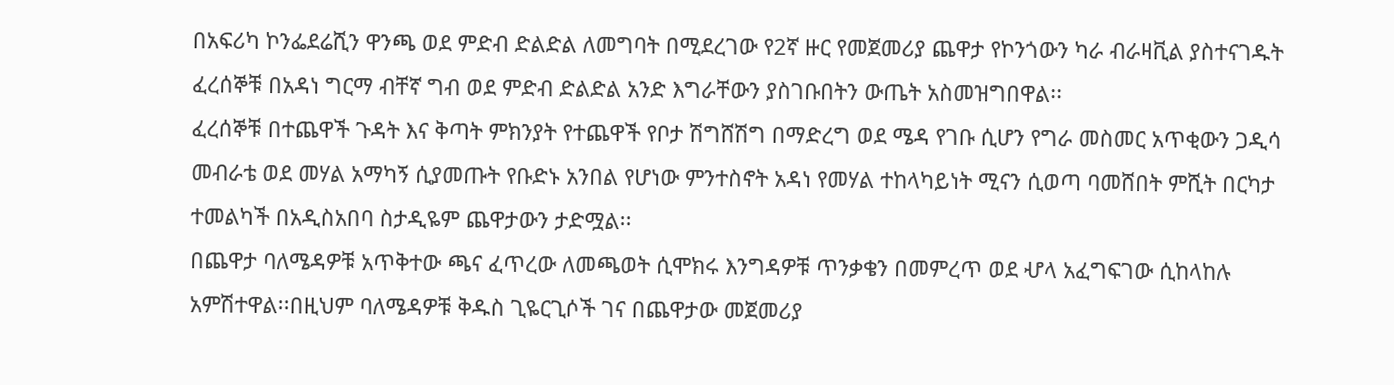በአፍሪካ ኮንፌደሬሺን ዋንጫ ወደ ምድብ ድልድል ለመግባት በሚደረገው የ2ኛ ዙር የመጀመሪያ ጨዋታ የኮንጎውን ካራ ብራዛቪል ያስተናገዱት ፈረሰኞቹ በአዳነ ግርማ ብቸኛ ግብ ወደ ምድብ ድልድል አንድ እግራቸውን ያስገቡበትን ውጤት አስመዝግበዋል፡፡
ፈረሰኞቹ በተጨዋች ጉዳት እና ቅጣት ምክንያት የተጨዋች የቦታ ሽግሸሽግ በማድረግ ወደ ሜዳ የገቡ ሲሆን የግራ መስመር አጥቂውን ጋዲሳ መብራቴ ወደ መሃል አማካኝ ሲያመጡት የቡድኑ አንበል የሆነው ምንተስኖት አዳነ የመሃል ተከላካይነት ሚናን ሲወጣ ባመሸበት ምሺት በርካታ ተመልካች በአዲስአበባ ስታዲዬም ጨዋታውን ታድሟል፡፡
በጨዋታ ባለሜዳዎቹ አጥቅተው ጫና ፈጥረው ለመጫወት ሲሞክሩ እንግዳዎቹ ጥንቃቄን በመምረጥ ወደ ሇላ አፈግፍገው ሲከላከሉ አምሽተዋል፡፡በዚህም ባለሜዳዎቹ ቅዱስ ጊዬርጊሶች ገና በጨዋታው መጀመሪያ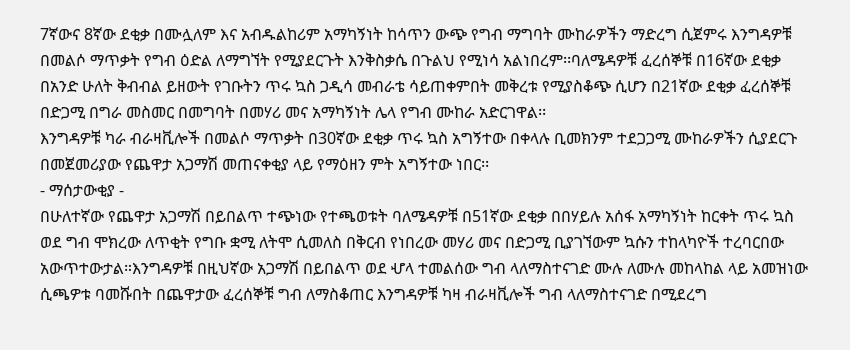7ኛውና 8ኛው ደቂቃ በሙሏለም እና አብዱልከሪም አማካኝነት ከሳጥን ውጭ የግብ ማግባት ሙከራዎችን ማድረግ ሲጀምሩ እንግዳዎቹ በመልሶ ማጥቃት የግብ ዕድል ለማግኘት የሚያደርጉት እንቅስቃሴ በጉልህ የሚነሳ አልነበረም፡፡ባለሜዳዎቹ ፈረሰኞቹ በ16ኛው ደቂቃ በአንድ ሁለት ቅብብል ይዘውት የገቡትን ጥሩ ኳስ ጋዲሳ መብራቴ ሳይጠቀምበት መቅረቱ የሚያስቆጭ ሲሆን በ21ኛው ደቂቃ ፈረሰኞቹ በድጋሚ በግራ መስመር በመግባት በመሃሪ መና አማካኝነት ሌላ የግብ ሙከራ አድርገዋል፡፡
እንግዳዎቹ ካራ ብራዛቪሎች በመልሶ ማጥቃት በ30ኛው ደቂቃ ጥሩ ኳስ አግኝተው በቀላሉ ቢመክንም ተደጋጋሚ ሙከራዎችን ሲያደርጉ በመጀመሪያው የጨዋታ አጋማሽ መጠናቀቂያ ላይ የማዕዘን ምት አግኝተው ነበር፡፡
- ማሰታውቂያ -
በሁለተኛው የጨዋታ አጋማሽ በይበልጥ ተጭነው የተጫወቱት ባለሜዳዎቹ በ51ኛው ደቂቃ በበሃይሉ አሰፋ አማካኝነት ከርቀት ጥሩ ኳስ ወደ ግብ ሞክረው ለጥቂት የግቡ ቋሚ ለትሞ ሲመለስ በቅርብ የነበረው መሃሪ መና በድጋሚ ቢያገኘውም ኳሱን ተከላካዮች ተረባርበው አውጥተውታል።እንግዳዎቹ በዚህኛው አጋማሽ በይበልጥ ወደ ሇላ ተመልሰው ግብ ላለማስተናገድ ሙሉ ለሙሉ መከላከል ላይ አመዝነው ሲጫዎቱ ባመሹበት በጨዋታው ፈረሰኞቹ ግብ ለማስቆጠር እንግዳዎቹ ካዛ ብራዛቪሎች ግብ ላለማስተናገድ በሚደረግ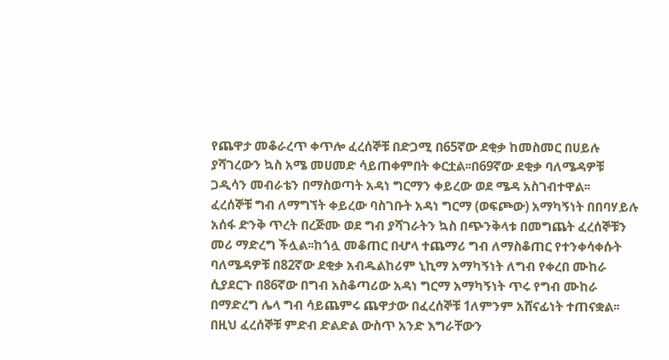የጨዋታ መቆራረጥ ቀጥሎ ፈረሰኞቹ በድጋሚ በ65ኛው ደቂቃ ከመስመር በሀይሉ ያሻገረውን ኳስ አሜ መሀመድ ሳይጠቀምበት ቀርቷል፡፡በ69ኛው ደቂቃ ባለሜዳዎቹ ጋዲሳን መብራቴን በማስወጣት አዳነ ግርማን ቀይረው ወደ ሜዳ አስገብተዋል፡፡
ፈረሰኞቹ ግብ ለማግኘት ቀይረው ባስገቡት አዳነ ግርማ (ወፍጮው) አማካኝነት በበባሃይሉ አሰፋ ድንቅ ጥረት በረጅሙ ወደ ግብ ያሻገራትን ኳስ በጭንቅላቱ በመግጨት ፈረሰኞቹን መሪ ማድረግ ችሏል፡፡ከጎሏ መቆጠር በሇላ ተጨማሪ ግብ ለማስቆጠር የተንቀሳቀሱት ባለሜዳዎቹ በ82ኛው ደቂቃ አብዱልከሪም ኒኪማ አማካኝነት ለግብ የቀረበ ሙከራ ሲያደርጉ በ86ኛው በግብ አስቆጣሪው አዳነ ግርማ አማካኝነት ጥሩ የግብ ሙከራ በማድረግ ሌላ ግብ ሳይጨምሩ ጨዋታው በፈረሰኞቹ 1ለምንም አሸናፊነት ተጠናቋል፡፡
በዚህ ፈረሰኞቹ ምድብ ድልድል ውስጥ አንድ እግራቸውን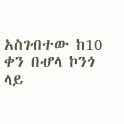አስገብተው ከ10 ቀን በሇላ ኮንጎ ላይ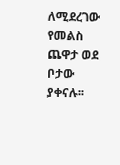ለሚደረገው የመልስ ጨዋታ ወደ ቦታው ያቀናሉ፡፡